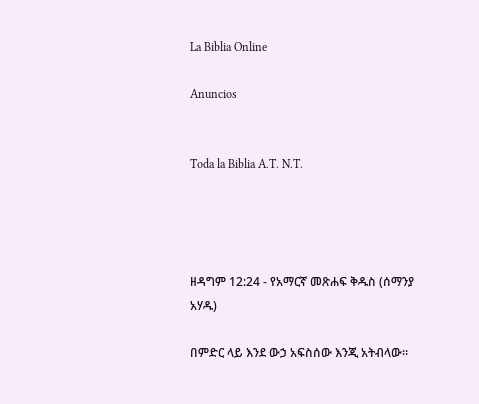La Biblia Online

Anuncios


Toda la Biblia A.T. N.T.




ዘዳግም 12:24 - የአማርኛ መጽሐፍ ቅዱስ (ሰማንያ አሃዱ)

በምድር ላይ እንደ ውኃ አፍስሰው እንጂ አትብላው።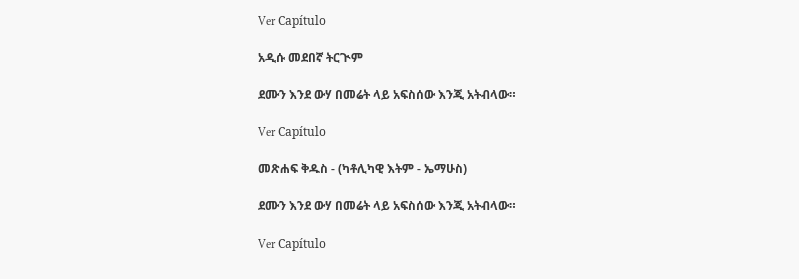Ver Capítulo

አዲሱ መደበኛ ትርጒም

ደሙን እንደ ውሃ በመሬት ላይ አፍስሰው እንጂ አትብላው።

Ver Capítulo

መጽሐፍ ቅዱስ - (ካቶሊካዊ እትም - ኤማሁስ)

ደሙን እንደ ውሃ በመሬት ላይ አፍስሰው እንጂ አትብላው።

Ver Capítulo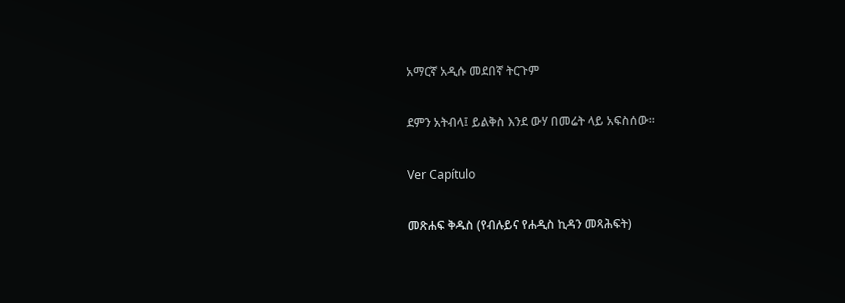አማርኛ አዲሱ መደበኛ ትርጉም

ደምን አትብላ፤ ይልቅስ እንደ ውሃ በመሬት ላይ አፍስሰው።

Ver Capítulo

መጽሐፍ ቅዱስ (የብሉይና የሐዲስ ኪዳን መጻሕፍት)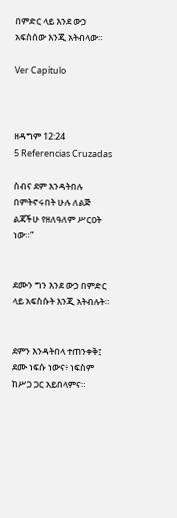በምድር ላይ እንደ ውኃ አፍስሰው እንጂ አትብላው።

Ver Capítulo



ዘዳግም 12:24
5 Referencias Cruzadas

ስብና ደም እንዳትበሉ በምትኖሩበት ሁሉ ለልጅ ልጃችሁ የዘለዓለም ሥርዐት ነው።”


ደሙን ግን እንደ ውኃ በምድር ላይ አፍስሱት እንጂ አትብሉት።


ደምን እንዳትበላ ተጠንቀቅ፤ ደሙ ነፍሱ ነውና፥ ነፍስም ከሥጋ ጋር አይበላምና።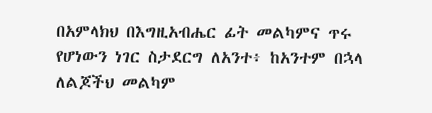በአምላክህ በእግዚአብሔር ፊት መልካምና ጥሩ የሆነውን ነገር ስታደርግ ለአንተ፥ ከአንተም በኋላ ለልጆችህ መልካም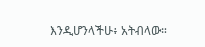እንዲሆንላችሁ፥ አትብላው።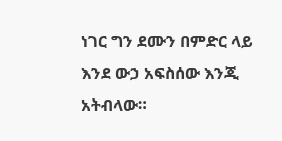ነገር ግን ደሙን በምድር ላይ እንደ ውኃ አፍስሰው እንጂ አትብላው።